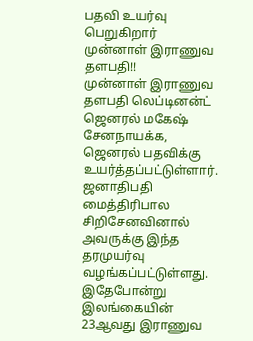பதவி உயர்வு பெறுகிறார் முன்னாள் இராணுவ தளபதி!!
முன்னாள் இராணுவ தளபதி லெப்டினன்ட் ஜெனரல் மகேஷ் சேனநாயக்க, ஜெனரல் பதவிக்கு உயர்த்தப்பட்டுள்ளார்.
ஜனாதிபதி மைத்திரிபால சிறிசேனவினால் அவருக்கு இந்த தரமுயர்வு வழங்கப்பட்டுள்ளது.
இதேபோன்று இலங்கையின் 23ஆவது இராணுவ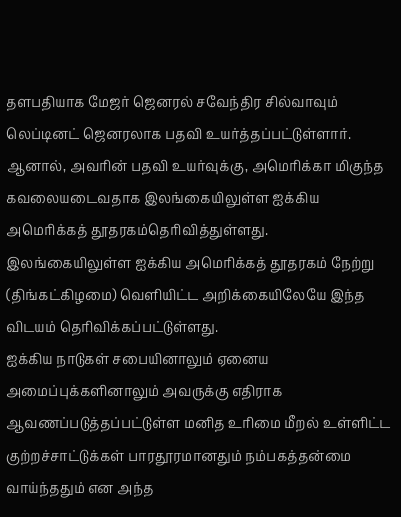தளபதியாக மேஜர் ஜெனரல் சவேந்திர சில்வாவும் லெப்டினட் ஜெனரலாக பதவி உயர்த்தப்பட்டுள்ளார்.
ஆனால், அவரின் பதவி உயர்வுக்கு, அமெரிக்கா மிகுந்த கவலையடைவதாக இலங்கையிலுள்ள ஐக்கிய அமெரிக்கத் தூதரகம்தெரிவித்துள்ளது.
இலங்கையிலுள்ள ஐக்கிய அமெரிக்கத் தூதரகம் நேற்று (திங்கட்கிழமை) வௌியிட்ட அறிக்கையிலேயே இந்த விடயம் தெரிவிக்கப்பட்டுள்ளது.
ஐக்கிய நாடுகள் சபையினாலும் ஏனைய அமைப்புக்களினாலும் அவருக்கு எதிராக ஆவணப்படுத்தப்பட்டுள்ள மனித உரிமை மீறல் உள்ளிட்ட குற்றச்சாட்டுக்கள் பாரதூரமானதும் நம்பகத்தன்மை வாய்ந்ததும் என அந்த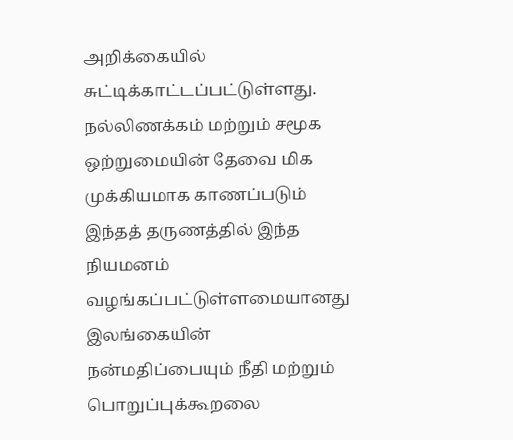அறிக்கையில் சுட்டிக்காட்டப்பட்டுள்ளது.
நல்லிணக்கம் மற்றும் சமூக ஒற்றுமையின் தேவை மிக முக்கியமாக காணப்படும் இந்தத் தருணத்தில் இந்த நியமனம் வழங்கப்பட்டுள்ளமையானது இலங்கையின் நன்மதிப்பையும் நீதி மற்றும் பொறுப்புக்கூறலை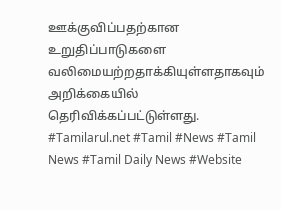ஊக்குவிப்பதற்கான உறுதிப்பாடுகளை வலிமையற்றதாக்கியுள்ளதாகவும் அறிக்கையில் தெரிவிக்கப்பட்டுள்ளது.
#Tamilarul.net #Tamil #News #Tamil News #Tamil Daily News #Website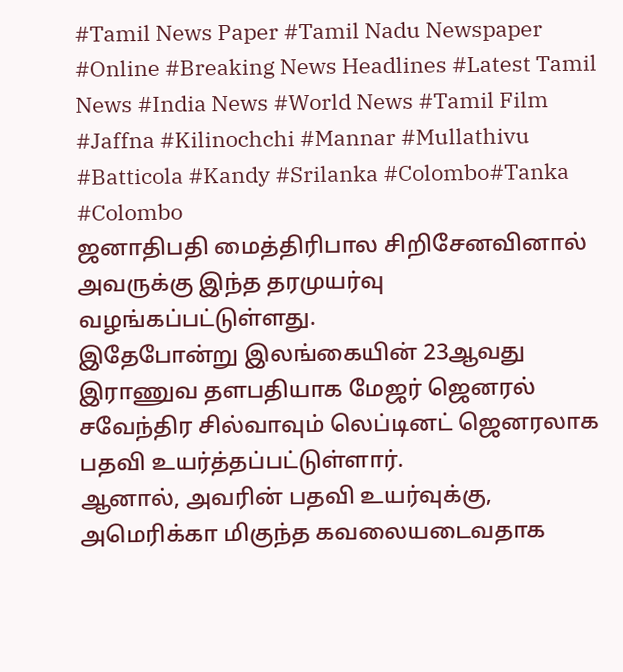#Tamil News Paper #Tamil Nadu Newspaper #Online #Breaking News Headlines #Latest Tamil News #India News #World News #Tamil Film #Jaffna #Kilinochchi #Mannar #Mullathivu #Batticola #Kandy #Srilanka #Colombo#Tanka #Colombo
ஜனாதிபதி மைத்திரிபால சிறிசேனவினால் அவருக்கு இந்த தரமுயர்வு வழங்கப்பட்டுள்ளது.
இதேபோன்று இலங்கையின் 23ஆவது இராணுவ தளபதியாக மேஜர் ஜெனரல் சவேந்திர சில்வாவும் லெப்டினட் ஜெனரலாக பதவி உயர்த்தப்பட்டுள்ளார்.
ஆனால், அவரின் பதவி உயர்வுக்கு, அமெரிக்கா மிகுந்த கவலையடைவதாக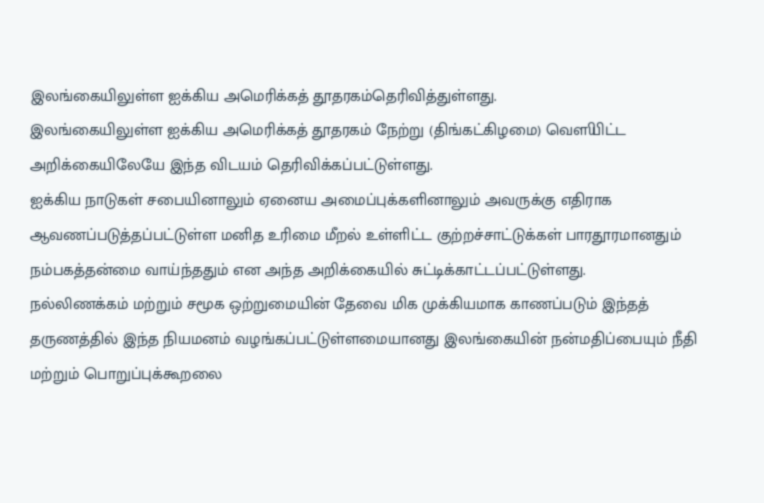இலங்கையிலுள்ள ஐக்கிய அமெரிக்கத் தூதரகம்தெரிவித்துள்ளது.
இலங்கையிலுள்ள ஐக்கிய அமெரிக்கத் தூதரகம் நேற்று (திங்கட்கிழமை) வௌியிட்ட அறிக்கையிலேயே இந்த விடயம் தெரிவிக்கப்பட்டுள்ளது.
ஐக்கிய நாடுகள் சபையினாலும் ஏனைய அமைப்புக்களினாலும் அவருக்கு எதிராக ஆவணப்படுத்தப்பட்டுள்ள மனித உரிமை மீறல் உள்ளிட்ட குற்றச்சாட்டுக்கள் பாரதூரமானதும் நம்பகத்தன்மை வாய்ந்ததும் என அந்த அறிக்கையில் சுட்டிக்காட்டப்பட்டுள்ளது.
நல்லிணக்கம் மற்றும் சமூக ஒற்றுமையின் தேவை மிக முக்கியமாக காணப்படும் இந்தத் தருணத்தில் இந்த நியமனம் வழங்கப்பட்டுள்ளமையானது இலங்கையின் நன்மதிப்பையும் நீதி மற்றும் பொறுப்புக்கூறலை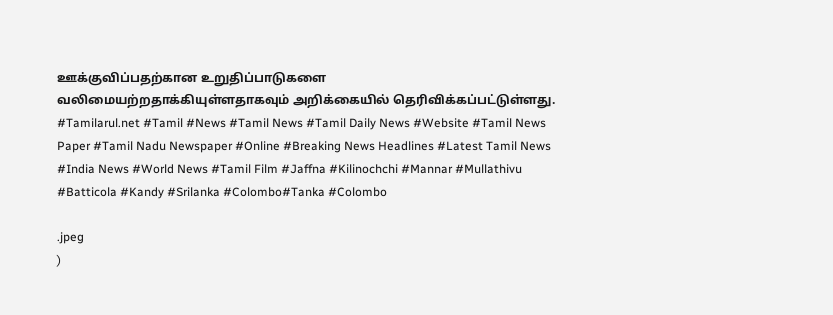ஊக்குவிப்பதற்கான உறுதிப்பாடுகளை வலிமையற்றதாக்கியுள்ளதாகவும் அறிக்கையில் தெரிவிக்கப்பட்டுள்ளது.
#Tamilarul.net #Tamil #News #Tamil News #Tamil Daily News #Website #Tamil News Paper #Tamil Nadu Newspaper #Online #Breaking News Headlines #Latest Tamil News #India News #World News #Tamil Film #Jaffna #Kilinochchi #Mannar #Mullathivu #Batticola #Kandy #Srilanka #Colombo#Tanka #Colombo

.jpeg
)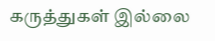கருத்துகள் இல்லை